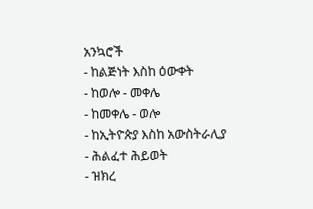አንኳሮች
- ከልጅነት እስከ ዕውቀት
- ከወሎ - መቀሌ
- ከመቀሌ - ወሎ
- ከኢትዮጵያ እስከ አውስትራሊያ
- ሕልፈተ ሕይወት
- ዝክረ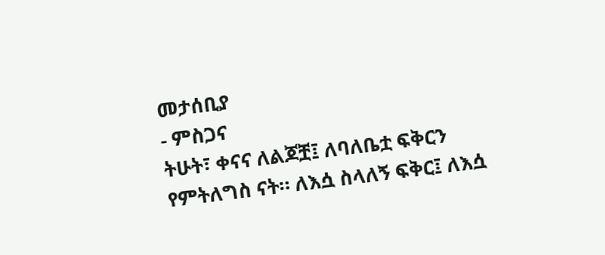መታሰቢያ
- ምስጋና
ትሁት፣ ቀናና ለልጆቿ፤ ለባለቤቷ ፍቅርን የምትለግስ ናት። ለእሷ ስላለኝ ፍቅር፤ ለእሷ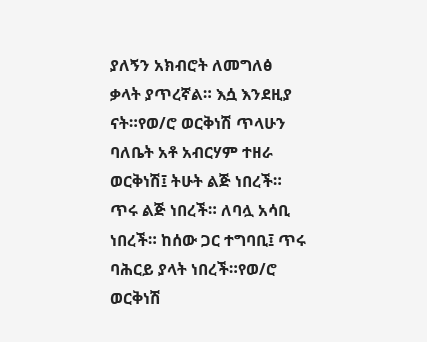ያለኝን አክብሮት ለመግለፅ ቃላት ያጥረኛል። እሷ እንደዚያ ናት።የወ/ሮ ወርቅነሽ ጥላሁን ባለቤት አቶ አብርሃም ተዘራ
ወርቅነሽ፤ ትሁት ልጅ ነበረች። ጥሩ ልጅ ነበረች። ለባሏ አሳቢ ነበረች። ከሰው ጋር ተግባቢ፤ ጥሩ ባሕርይ ያላት ነበረች።የወ/ሮ ወርቅነሽ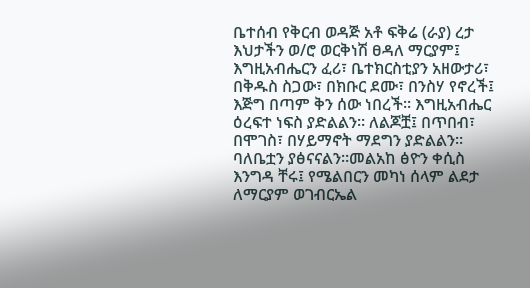ቤተሰብ የቅርብ ወዳጅ አቶ ፍቅሬ (ራያ) ረታ
እህታችን ወ/ሮ ወርቅነሽ ፀዳለ ማርያም፤ እግዚአብሔርን ፈሪ፣ ቤተክርስቲያን አዘውታሪ፣ በቅዱስ ስጋው፣ በክቡር ደሙ፣ በንስሃ የኖረች፤ እጅግ በጣም ቅን ሰው ነበረች። እግዚአብሔር ዕረፍተ ነፍስ ያድልልን። ለልጆቿ፤ በጥበብ፣ በሞገስ፣ በሃይማኖት ማደግን ያድልልን። ባለቤቷን ያፅናናልን።መልአከ ፅዮን ቀሲስ እንግዳ ቸሩ፤ የሜልበርን መካነ ሰላም ልደታ ለማርያም ወገብርኤል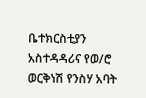ቤተክርስቲያን አስተዳዳሪና የወ/ሮ ወርቅነሽ የንስሃ አባት